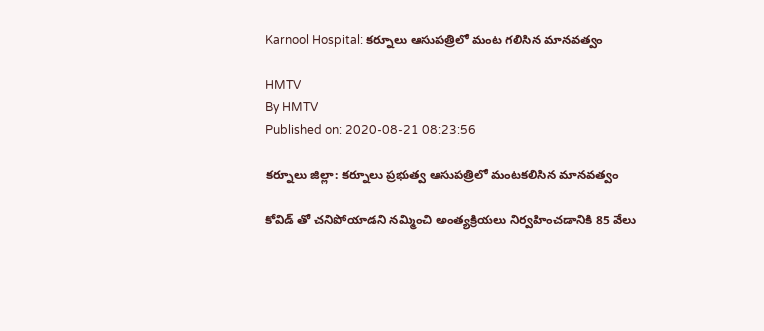Karnool Hospital: కర్నూలు ఆసుపత్రిలో మంట గ‌లిసిన మాన‌వ‌త్వం

HMTV
By HMTV
Published on: 2020-08-21 08:23:56

కర్నూలు జిల్లా: కర్నూలు ప్రభుత్వ ఆసుపత్రిలో మంటకలిసిన మానవత్వం

కోవిడ్ తో చనిపోయాడని నమ్మించి అంత్యక్రియలు నిర్వహించడానికి 85 వేలు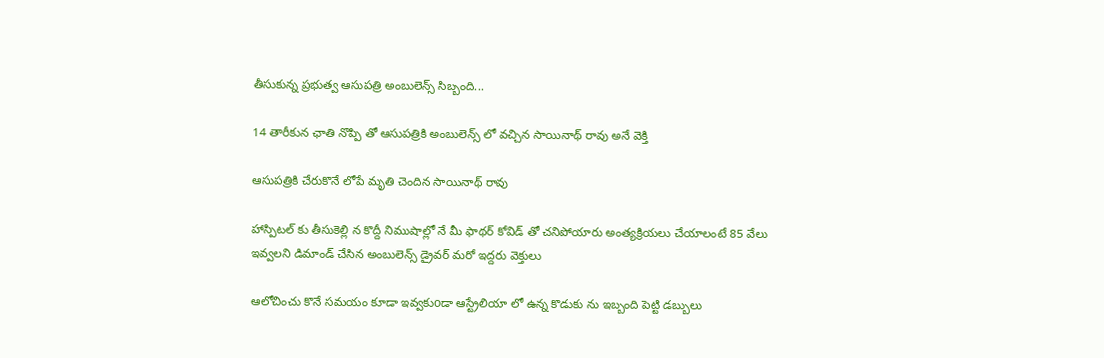తీసుకున్న ప్రభుత్వ ఆసుపత్రి అంబులెన్స్ సిబ్బంది...

14 తారీకున ఛాతి నొప్పి తో ఆసుపత్రికి అంబులెన్స్ లో వచ్చిన సాయినాథ్ రావు అనే వెక్తి

ఆసుపత్రికి చేరుకొనే లోపే మృతి చెందిన సాయినాథ్ రావు

హాస్పిటల్ కు తీసుకెల్లి న కొద్దీ నిముషాల్లో నే మీ ఫాథర్ కోవిడ్ తో చనిపోయారు అంత్యక్రియలు చేయాలంటే 85 వేలు ఇవ్వలని డిమాండ్ చేసిన అంబులెన్స్ డ్రైవర్ మరో ఇద్దరు వెక్తులు

ఆలోచించు కొనే సమయం కూడా ఇవ్వకుoడా ఆస్ట్రేలియా లో ఉన్న కొడుకు ను ఇబ్బంది పెట్టి డబ్బులు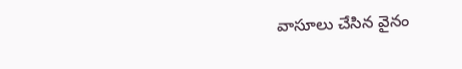వాసూలు చేసిన వైనం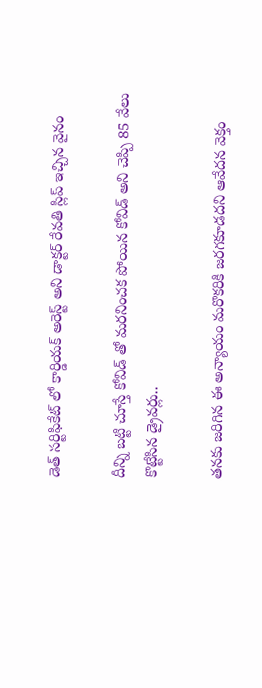డెత్ సర్టిఫికేట్ లో కార్డియక్ అరెస్ట్ అని డాక్టర్ రేవతి స్లిప్ ఇచ్చిన వైనం

దీన్ని బట్టి చూస్తే కోవిడ్ తో మరనించక పోయిన కోవిడ్ అని చెప్పి 85 వేలు కొట్టేసిన డ్రైవర్లు..

తనకు జరిగిన ఈ అన్యాయం మరొకరికి జరగకూడదని ఆవేదన వెక్తం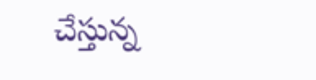చేస్తున్న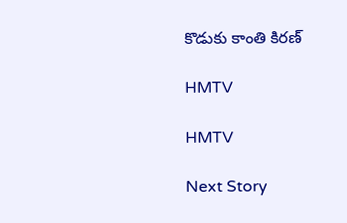కొడుకు కాంతి కిరణ్

HMTV

HMTV

Next Story